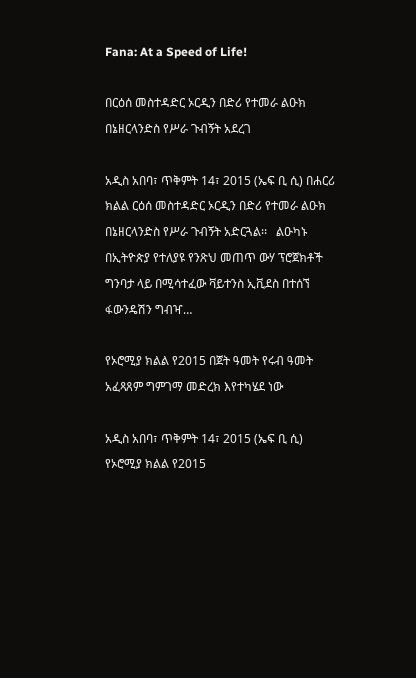Fana: At a Speed of Life!

በርዕሰ መስተዳድር ኦርዲን በድሪ የተመራ ልዑክ በኔዘርላንድስ የሥራ ጉብኝት አደረገ

አዲስ አበባ፣ ጥቅምት 14፣ 2015 (ኤፍ ቢ ሲ) በሐርሪ ክልል ርዕሰ መስተዳድር ኦርዲን በድሪ የተመራ ልዑክ በኔዘርላንድስ የሥራ ጉብኝት አድርጓል፡፡   ልዑካኑ በኢትዮጵያ የተለያዩ የንጽህ መጠጥ ውሃ ፕሮጀክቶች ግንባታ ላይ በሚሳተፈው ቫይተንስ ኢቪደስ በተሰኘ ፋውንዴሽን ግብዣ…

የኦሮሚያ ክልል የ2015 በጀት ዓመት የሩብ ዓመት አፈጻጸም ግምገማ መድረክ እየተካሄደ ነው

አዲስ አበባ፣ ጥቅምት 14፣ 2015 (ኤፍ ቢ ሲ) የኦሮሚያ ክልል የ2015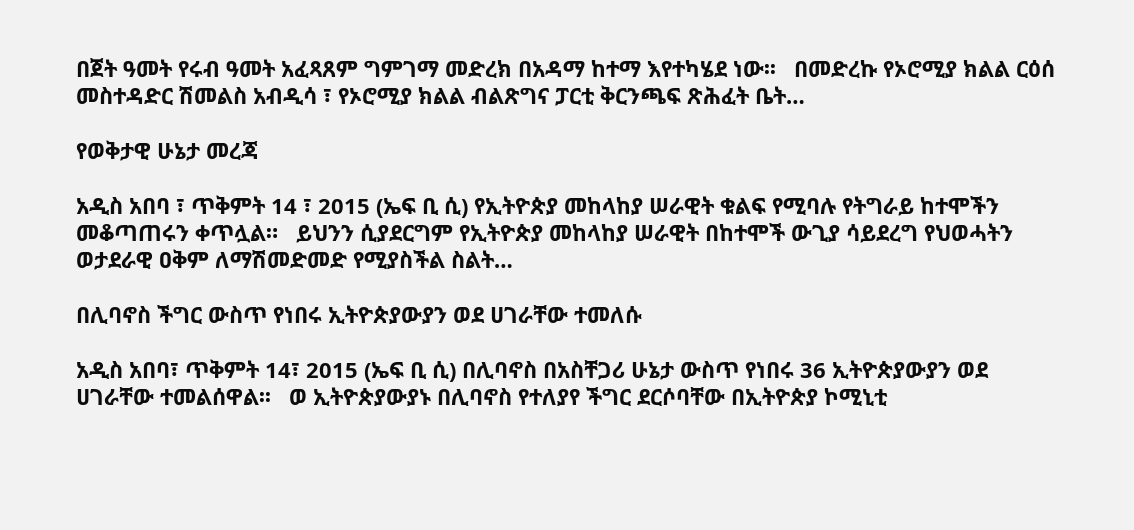በጀት ዓመት የሩብ ዓመት አፈጻጸም ግምገማ መድረክ በአዳማ ከተማ እየተካሄደ ነው፡፡   በመድረኩ የኦሮሚያ ክልል ርዕሰ መስተዳድር ሽመልስ አብዲሳ ፣ የኦሮሚያ ክልል ብልጽግና ፓርቲ ቅርንጫፍ ጽሕፈት ቤት…

የወቅታዊ ሁኔታ መረጃ

አዲስ አበባ ፣ ጥቅምት 14 ፣ 2015 (ኤፍ ቢ ሲ) የኢትዮጵያ መከላከያ ሠራዊት ቁልፍ የሚባሉ የትግራይ ከተሞችን መቆጣጠሩን ቀጥሏል።   ይህንን ሲያደርግም የኢትዮጵያ መከላከያ ሠራዊት በከተሞች ውጊያ ሳይደረግ የህወሓትን ወታደራዊ ዐቅም ለማሽመድመድ የሚያስችል ስልት…

በሊባኖስ ችግር ውስጥ የነበሩ ኢትዮጵያውያን ወደ ሀገራቸው ተመለሱ

አዲስ አበባ፣ ጥቅምት 14፣ 2015 (ኤፍ ቢ ሲ) በሊባኖስ በአስቸጋሪ ሁኔታ ውስጥ የነበሩ 36 ኢትዮጵያውያን ወደ ሀገራቸው ተመልሰዋል፡፡   ወ ኢትዮጵያውያኑ በሊባኖስ የተለያየ ችግር ደርሶባቸው በኢትዮጵያ ኮሚኒቲ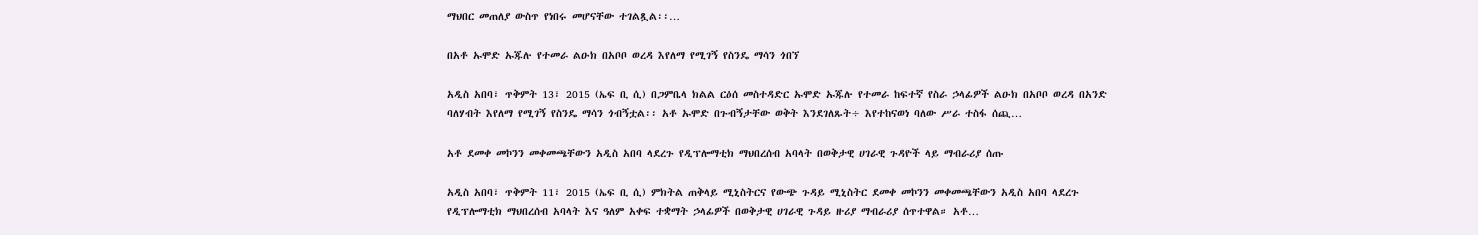ማህበር መጠለያ ውስጥ የነበሩ መሆናቸው ተገልጿል፡፡…

በአቶ ኡሞድ ኡጁሉ የተመራ ልዑክ በአቦቦ ወረዳ እየለማ የሚገኝ የስንዴ ማሳን ጎበኘ

አዲስ አበባ፣ ጥቅምት 13፣ 2015 (ኤፍ ቢ ሲ) በጋምቤላ ክልል ርዕሰ መስተዳድር ኡሞድ ኡጁሉ የተመራ ከፍተኛ የስራ ኃላፊዎች ልዑክ በአቦቦ ወረዳ በአንድ ባለሃብት እየለማ የሚገኝ የስንዴ ማሳን ጎብኝቷል፡፡ አቶ ኡሞድ በጉብኝታቸው ወቅት እንደገለጹት÷ እየተከናወነ ባለው ሥራ ተስፋ ሰጪ…

አቶ ደመቀ መኮንን መቀመጫቸውን አዲስ አበባ ላደረጉ የዲፕሎማቲክ ማህበረሰብ አባላት በወቅታዊ ሀገራዊ ጉዳዮች ላይ ማብራሪያ ሰጡ

አዲስ አበባ፣ ጥቅምት 11፣ 2015 (ኤፍ ቢ ሲ) ምክትል ጠቅላይ ሚኒስትርና የውጭ ጉዳይ ሚኒስትር ደመቀ መኮንን መቀመጫቸውን አዲስ አበባ ላደረጉ የዲፕሎማቲክ ማህበረሰብ አባላት እና ዓለም አቀፍ ተቋማት ኃላፊዎች በወቅታዊ ሀገራዊ ጉዳይ ዙሪያ ማብራሪያ ሰጥተዋል። አቶ…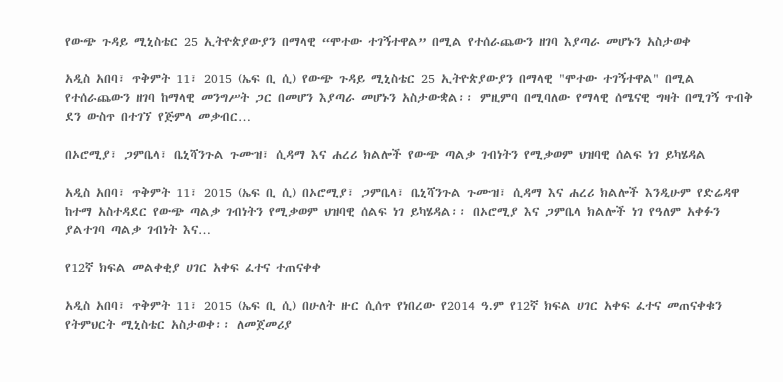የውጭ ጉዳይ ሚኒስቴር 25 ኢትዮጵያውያን በማላዊ “ሞተው ተገኝተዋል” በሚል የተሰራጨውን ዘገባ እያጣራ መሆኑን አስታወቀ

አዲስ አበባ፣ ጥቅምት 11፣ 2015 (ኤፍ ቢ ሲ) የውጭ ጉዳይ ሚኒስቴር 25 ኢትዮጵያውያን በማላዊ "ሞተው ተገኝተዋል" በሚል የተሰራጨውን ዘገባ ከማላዊ መንግሥት ጋር በመሆን እያጣራ መሆኑን አስታውቋል፡፡ ምዚምባ በሚባለው የማላዊ ሰሜናዊ ግዛት በሚገኝ ጥብቅ ደን ውስጥ በተገኘ የጅምላ መቃብር…

በኦሮሚያ፣ ጋምቤላ፣ ቤኒሻንጉል ጉሙዝ፣ ሲዳማ እና ሐረሪ ክልሎች የውጭ ጣልቃ ገብነትን የሚቃወም ህዝባዊ ሰልፍ ነገ ይካሄዳል

አዲስ አበባ፣ ጥቅምት 11፣ 2015 (ኤፍ ቢ ሲ) በኦሮሚያ፣ ጋምቤላ፣ ቤኒሻንጉል ጉሙዝ፣ ሲዳማ እና ሐረሪ ክልሎች እንዲሁም የድሬዳዋ ከተማ አስተዳደር የውጭ ጣልቃ ገብነትን የሚቃወም ህዝባዊ ሰልፍ ነገ ይካሄዳል፡፡ በኦሮሚያ እና ጋምቤላ ክልሎች ነገ የዓለም አቀፉን ያልተገባ ጣልቃ ገብነት እና…

የ12ኛ ክፍል መልቀቂያ ሀገር አቀፍ ፈተና ተጠናቀቀ

አዲስ አበባ፣ ጥቅምት 11፣ 2015 (ኤፍ ቢ ሲ) በሁለት ዙር ሲሰጥ የነበረው የ2014 ዓ.ም የ12ኛ ክፍል ሀገር አቀፍ ፈተና መጠናቀቁን የትምህርት ሚኒስቴር አስታወቀ፡፡ ለመጀመሪያ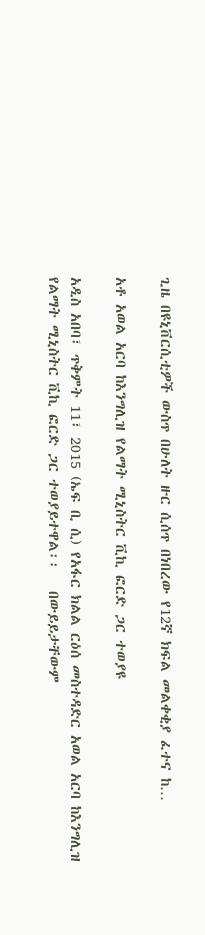ጊዜ በዩኒቨርሲቲዎች ውስጥ በሁለት ዙር ሲሰጥ በነበረው የ12ኛ ክፍል መልቀቂያ ፈተና ከ…

አቶ አወል አርባ ከእንግሊዝ የልማት ሚኒስትር ቪኪ ፎርድ ጋር ተወያዩ

አዲስ አበባ፣ ጥቅምት 11፣ 2015 (ኤፍ ቢ ሲ) የአፋር ክልል ርዕሰ መስተዳድር አወል አርባ ከእንግሊዝ የልማት ሚኒስትር ቪኪ ፎርድ ጋር ተወያይተዋል፡፡   በውይይታቸውም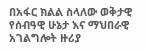በአፋር ክልል ስላለው ወቅታዊ የሰብዓዊ ሁኔታ እና ማህበራዊ አገልግሎት ዙሪያ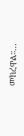መክረዋል፡፡…